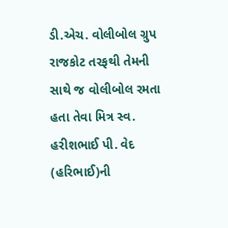ડી.એચ. વોલીબોલ ગ્રુપ રાજકોટ તરફથી તેમની સાથે જ વોલીબોલ રમતા હતા તેવા મિત્ર સ્વ. હરીશભાઈ પી. વેદ (હરિભાઈ)ની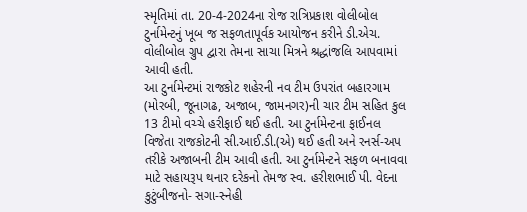સ્મૃતિમાં તા. 20-4-2024ના રોજ રાત્રિપ્રકાશ વોલીબોલ ટુર્નામેન્ટનું ખૂબ જ સફળતાપૂર્વક આયોજન કરીને ડી.એચ. વોલીબોલ ગ્રુપ દ્વારા તેમના સાચા મિત્રને શ્રદ્ધાંજલિ આપવામાં આવી હતી.
આ ટુર્નામેન્ટમાં રાજકોટ શહેરની નવ ટીમ ઉપરાંત બહારગામ (મોરબી, જૂનાગઢ, અજાબ, જામનગર)ની ચાર ટીમ સહિત કુલ 13 ટીમો વચ્ચે હરીફાઈ થઈ હતી. આ ટુર્નામેન્ટના ફાઈનલ વિજેતા રાજકોટની સી.આઈ.ડી.(એ) થઈ હતી અને રનર્સ-અપ તરીકે અજાબની ટીમ આવી હતી. આ ટુર્નામેન્ટને સફળ બનાવવા માટે સહાયરૂપ થનાર દરેકનો તેમજ સ્વ. હરીશભાઈ પી. વેદના કુટુંબીજનો- સગા-સ્નેહી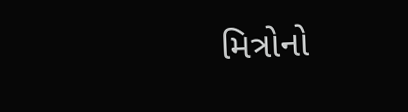મિત્રોનો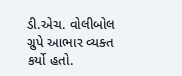ડી.એચ. વોલીબોલ ગ્રુપે આભાર વ્યક્ત કર્યો હતો.